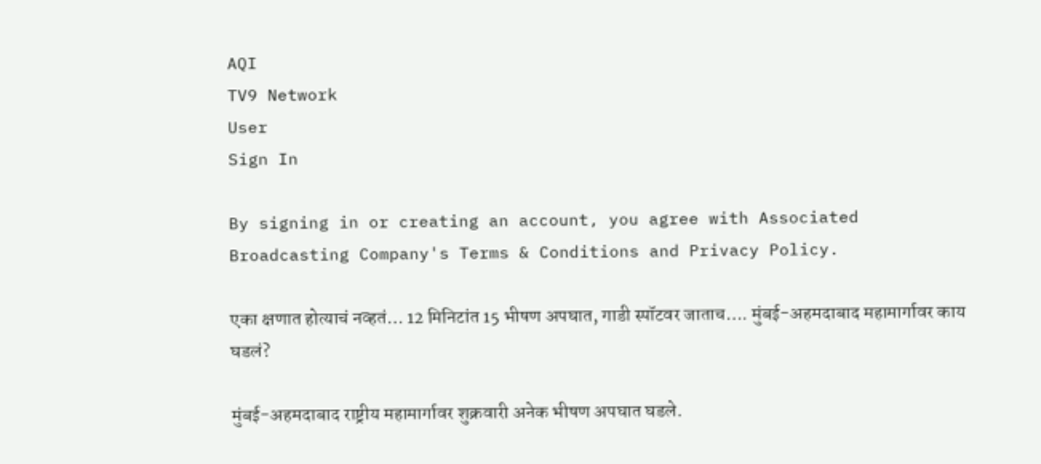AQI
TV9 Network
User
Sign In

By signing in or creating an account, you agree with Associated Broadcasting Company's Terms & Conditions and Privacy Policy.

एका क्षणात होत्याचं नव्हतं… 12 मिनिटांत 15 भीषण अपघात, गाडी स्पॉटवर जाताच…. मुंबई-अहमदाबाद महामार्गावर काय घडलं?

मुंबई-अहमदाबाद राष्ट्रीय महामार्गावर शुक्रवारी अनेक भीषण अपघात घडले.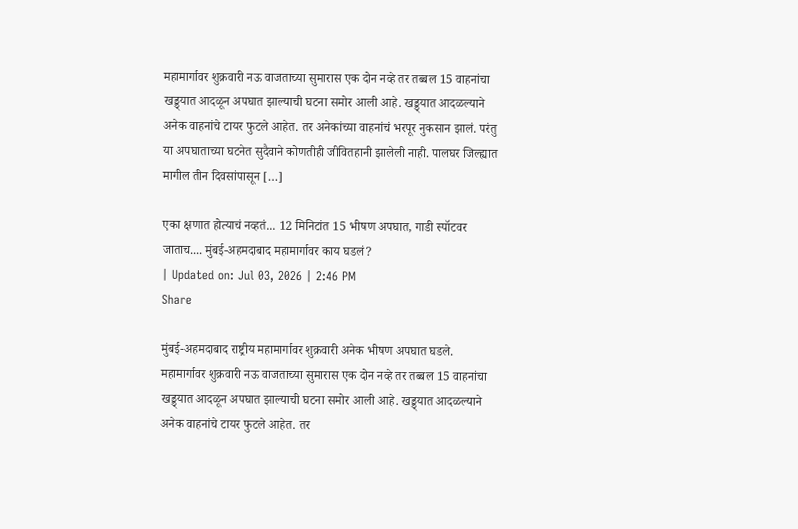महामार्गावर शुक्रवारी नऊ वाजताच्या सुमारास एक दोन नव्हे तर तब्बल 15 वाहनांचा खड्ड्यात आदळून अपघात झाल्याची घटना समोर आली आहे. खड्ड्यात आदळल्याने अनेक वाहनांचे टायर फुटले आहेत. तर अनेकांच्या वाहनांचं भरपूर नुकसान झालं. परंतु या अपघाताच्या घटनेत सुदैवाने कोणतीही जीवितहानी झालेली नाही. पालघर जिल्ह्यात मागील तीन दिवसांपासून […]

एका क्षणात होत्याचं नव्हतं... 12 मिनिटांत 15 भीषण अपघात, गाडी स्पॉटवर जाताच.... मुंबई-अहमदाबाद महामार्गावर काय घडलं?
| Updated on: Jul 03, 2026 | 2:46 PM
Share

मुंबई-अहमदाबाद राष्ट्रीय महामार्गावर शुक्रवारी अनेक भीषण अपघात घडले. महामार्गावर शुक्रवारी नऊ वाजताच्या सुमारास एक दोन नव्हे तर तब्बल 15 वाहनांचा खड्ड्यात आदळून अपघात झाल्याची घटना समोर आली आहे. खड्ड्यात आदळल्याने अनेक वाहनांचे टायर फुटले आहेत. तर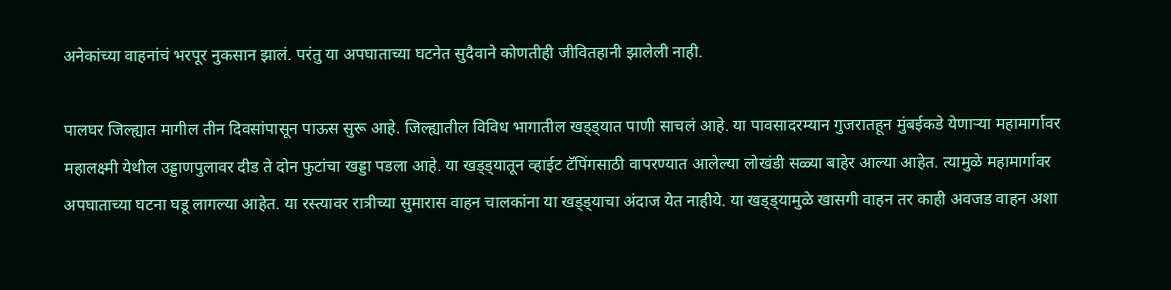अनेकांच्या वाहनांचं भरपूर नुकसान झालं. परंतु या अपघाताच्या घटनेत सुदैवाने कोणतीही जीवितहानी झालेली नाही.

पालघर जिल्ह्यात मागील तीन दिवसांपासून पाऊस सुरू आहे. जिल्ह्यातील विविध भागातील खड्ड्यात पाणी साचलं आहे. या पावसादरम्यान गुजरातहून मुंबईकडे येणाऱ्या महामार्गावर महालक्ष्मी येथील उड्डाणपुलावर दीड ते दोन फुटांचा खड्डा पडला आहे. या खड्ड्यातून व्हाईट टॅपिंगसाठी वापरण्यात आलेल्या लोखंडी सळ्या बाहेर आल्या आहेत. त्यामुळे महामार्गावर अपघाताच्या घटना घडू लागल्या आहेत. या रस्त्यावर रात्रीच्या सुमारास वाहन चालकांना या खड्ड्याचा अंदाज येत नाहीये. या खड्ड्यामुळे खासगी वाहन तर काही अवजड वाहन अशा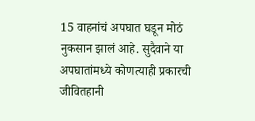15 वाहनांचं अपघात घडून मोठं नुकसान झालं आहे. सुदैवाने या अपघातांमध्ये कोणत्याही प्रकारची जीवितहानी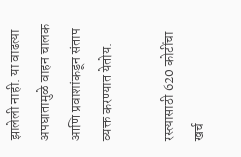झालेली नाही. या वाढत्या अपघातामुळे वाहन चालक आणि प्रवाशांकडून संताप व्यक्त करण्यात येतोय.

रस्त्यासाठी 620 कोटींचा खर्च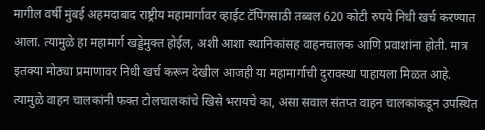मागील वर्षी मुंबई अहमदाबाद राष्ट्रीय महामार्गावर व्हाईट टॅपिंगसाठी तब्बल 620 कोटी रुपये निधी खर्च करण्यात आला. त्यामुळे हा महामार्ग खड्डेमुक्त होईल, अशी आशा स्थानिकांसह वाहनचालक आणि प्रवाशांना होती. मात्र इतक्या मोठ्या प्रमाणावर निधी खर्च करून देखील आजही या महामार्गाची दुरावस्था पाहायला मिळत आहे. त्यामुळे वाहन चालकांनी फक्त टोलचालकांचे खिसे भरायचे का, असा सवाल संतप्त वाहन चालकांकडून उपस्थित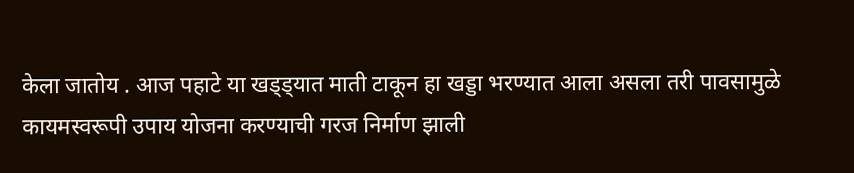केला जातोय . आज पहाटे या खड्ड्यात माती टाकून हा खड्डा भरण्यात आला असला तरी पावसामुळे कायमस्वरूपी उपाय योजना करण्याची गरज निर्माण झाली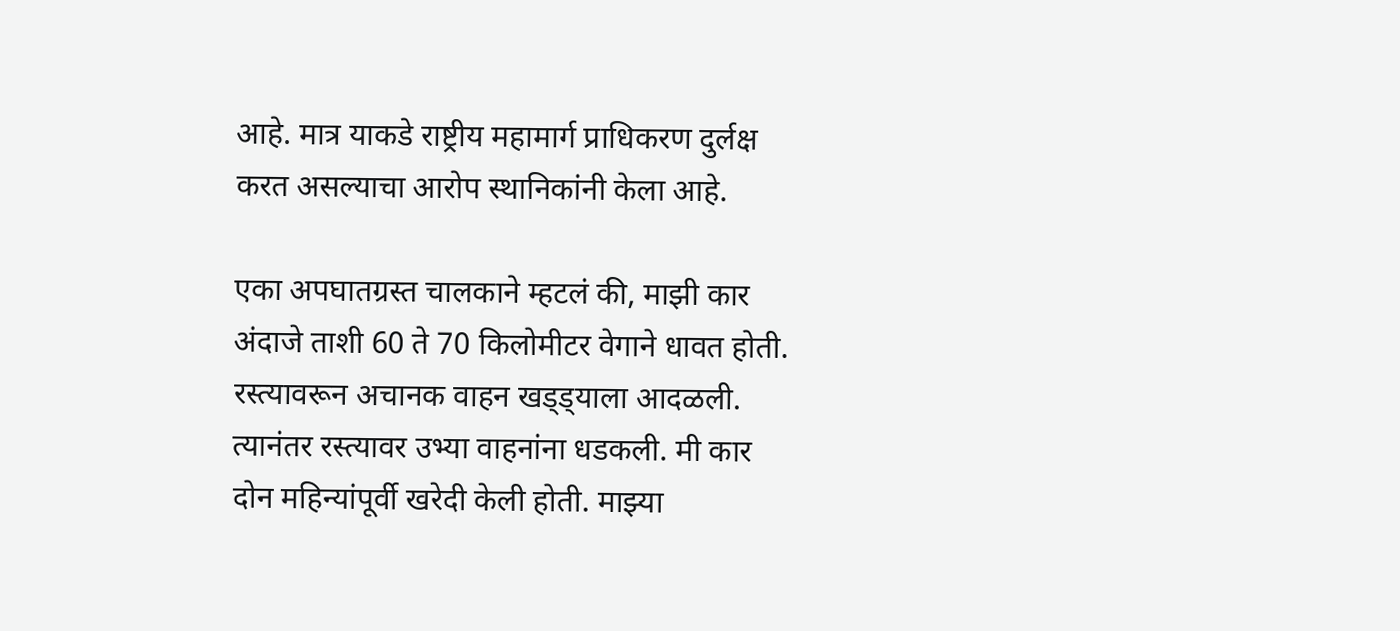आहे. मात्र याकडे राष्ट्रीय महामार्ग प्राधिकरण दुर्लक्ष करत असल्याचा आरोप स्थानिकांनी केला आहे.

एका अपघातग्रस्त चालकाने म्हटलं की, माझी कार अंदाजे ताशी 60 ते 70 किलोमीटर वेगाने धावत होती. रस्त्यावरून अचानक वाहन खड्ड्याला आदळली. त्यानंतर रस्त्यावर उभ्या वाहनांना धडकली. मी कार दोन महिन्यांपूर्वी खरेदी केली होती. माझ्या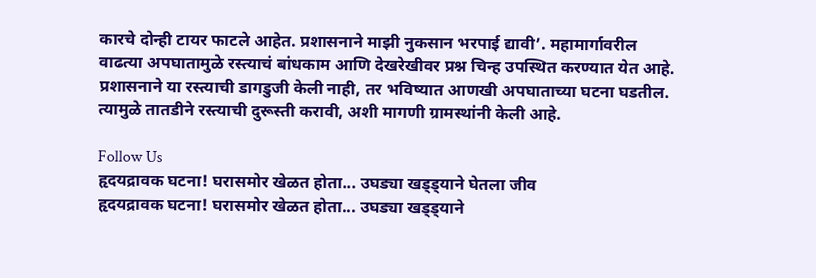कारचे दोन्ही टायर फाटले आहेत. प्रशासनाने माझी नुकसान भरपाई द्यावी’. महामार्गावरील वाढत्या अपघातामुळे रस्त्याचं बांधकाम आणि देखरेखीवर प्रश्न चिन्ह उपस्थित करण्यात येत आहे. प्रशासनाने या रस्त्याची डागडुजी केली नाही, तर भविष्यात आणखी अपघाताच्या घटना घडतील. त्यामुळे तातडीने रस्त्याची दुरूस्ती करावी, अशी मागणी ग्रामस्थांनी केली आहे.

Follow Us
हृदयद्रावक घटना! घरासमोर खेळत होता... उघड्या खड्ड्याने घेतला जीव
हृदयद्रावक घटना! घरासमोर खेळत होता... उघड्या खड्ड्याने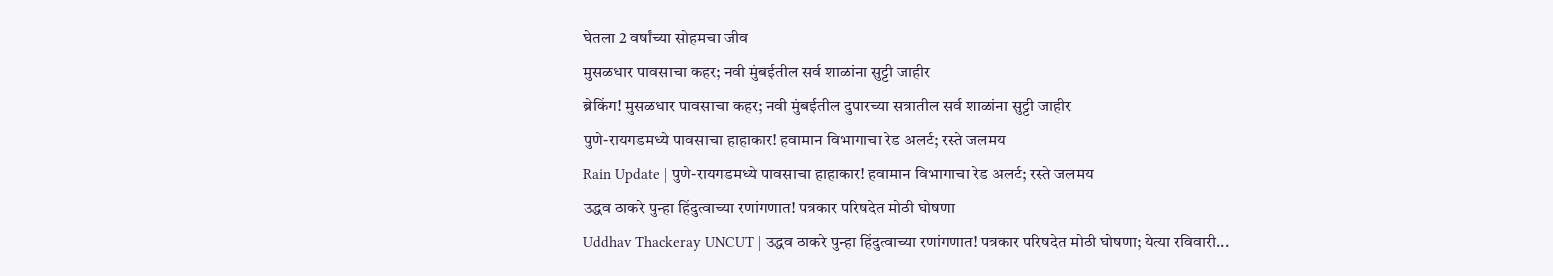घेतला 2 वर्षांच्या सोहमचा जीव
मुसळधार पावसाचा कहर; नवी मुंबईतील सर्व शाळांना सुट्टी जाहीर
ब्रेकिंग! मुसळधार पावसाचा कहर; नवी मुंबईतील दुपारच्या सत्रातील सर्व शाळांना सुट्टी जाहीर
पुणे-रायगडमध्ये पावसाचा हाहाकार! हवामान विभागाचा रेड अलर्ट; रस्ते जलमय
Rain Update | पुणे-रायगडमध्ये पावसाचा हाहाकार! हवामान विभागाचा रेड अलर्ट; रस्ते जलमय
उद्धव ठाकरे पुन्हा हिंदुत्वाच्या रणांगणात! पत्रकार परिषदेत मोठी घोषणा
Uddhav Thackeray UNCUT | उद्धव ठाकरे पुन्हा हिंदुत्वाच्या रणांगणात! पत्रकार परिषदेत मोठी घोषणा; येत्या रविवारी...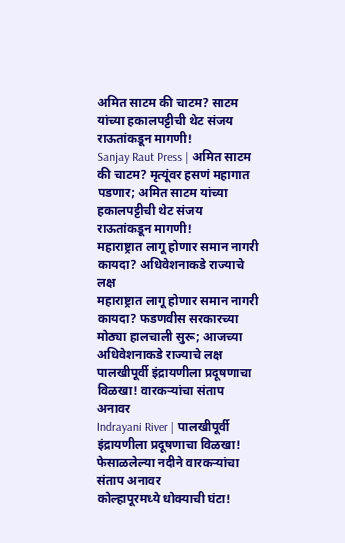अमित साटम की चाटम? साटम यांच्या हकालपट्टीची थेट संजय राऊतांकडून मागणी!
Sanjay Raut Press | अमित साटम की चाटम? मृत्यूंवर हसणं महागात पडणार; अमित साटम यांच्या हकालपट्टीची थेट संजय राऊतांकडून मागणी!
महाराष्ट्रात लागू होणार समान नागरी कायदा? अधिवेशनाकडे राज्याचे लक्ष
महाराष्ट्रात लागू होणार समान नागरी कायदा? फडणवीस सरकारच्या मोठ्या हालचाली सुरू; आजच्या अधिवेशनाकडे राज्याचे लक्ष
पालखीपूर्वी इंद्रायणीला प्रदूषणाचा विळखा! वारकऱ्यांचा संताप अनावर
Indrayani River | पालखीपूर्वी इंद्रायणीला प्रदूषणाचा विळखा! फेसाळलेल्या नदीने वारकऱ्यांचा संताप अनावर
कोल्हापूरमध्ये धोक्याची घंटा!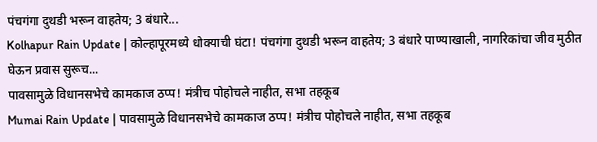पंचगंगा दुथडी भरून वाहतेय; 3 बंधारे...
Kolhapur Rain Update | कोल्हापूरमध्ये धोक्याची घंटा! पंचगंगा दुथडी भरून वाहतेय; 3 बंधारे पाण्याखाली, नागरिकांचा जीव मुठीत घेऊन प्रवास सुरूच...
पावसामुळे विधानसभेचे कामकाज ठप्प! मंत्रीच पोहोचले नाहीत, सभा तहकूब
Mumai Rain Update | पावसामुळे विधानसभेचे कामकाज ठप्प! मंत्रीच पोहोचले नाहीत, सभा तहकूब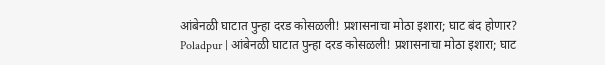आंबेनळी घाटात पुन्हा दरड कोसळली! प्रशासनाचा मोठा इशारा; घाट बंद होणार?
Poladpur | आंबेनळी घाटात पुन्हा दरड कोसळली! प्रशासनाचा मोठा इशारा; घाट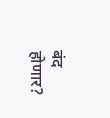बंद होणार?